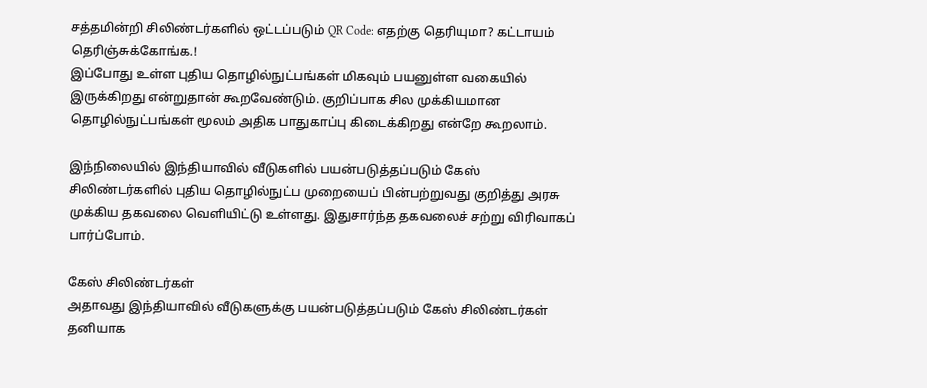சத்தமின்றி சிலிண்டர்களில் ஒட்டப்படும் QR Code: எதற்கு தெரியுமா? கட்டாயம் தெரிஞ்சுக்கோங்க.!
இப்போது உள்ள புதிய தொழில்நுட்பங்கள் மிகவும் பயனுள்ள வகையில் இருக்கிறது என்றுதான் கூறவேண்டும். குறிப்பாக சில முக்கியமான தொழில்நுட்பங்கள் மூலம் அதிக பாதுகாப்பு கிடைக்கிறது என்றே கூறலாம்.

இந்நிலையில் இந்தியாவில் வீடுகளில் பயன்படுத்தப்படும் கேஸ் சிலிண்டர்களில் புதிய தொழில்நுட்ப முறையைப் பின்பற்றுவது குறித்து அரசு முக்கிய தகவலை வெளியிட்டு உள்ளது. இதுசார்ந்த தகவலைச் சற்று விரிவாகப் பார்ப்போம்.

கேஸ் சிலிண்டர்கள்
அதாவது இந்தியாவில் வீடுகளுக்கு பயன்படுத்தப்படும் கேஸ் சிலிண்டர்கள் தனியாக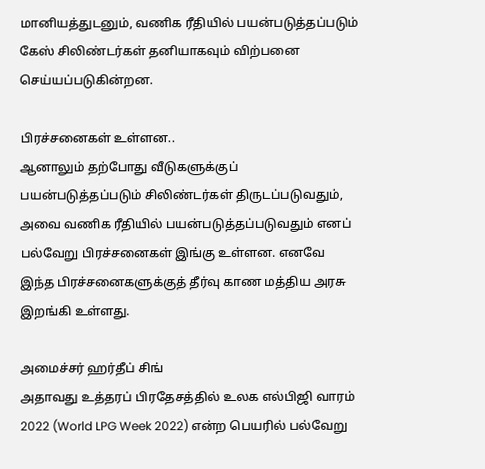மானியத்துடனும், வணிக ரீதியில் பயன்படுத்தப்படும் கேஸ் சிலிண்டர்கள் தனியாகவும் விற்பனை செய்யப்படுகின்றன.

பிரச்சனைகள் உள்ளன..
ஆனாலும் தற்போது வீடுகளுக்குப் பயன்படுத்தப்படும் சிலிண்டர்கள் திருடப்படுவதும், அவை வணிக ரீதியில் பயன்படுத்தப்படுவதும் எனப் பல்வேறு பிரச்சனைகள் இங்கு உள்ளன. எனவே இந்த பிரச்சனைகளுக்குத் தீர்வு காண மத்திய அரசு இறங்கி உள்ளது.

அமைச்சர் ஹர்தீப் சிங்
அதாவது உத்தரப் பிரதேசத்தில் உலக எல்பிஜி வாரம் 2022 (World LPG Week 2022) என்ற பெயரில் பல்வேறு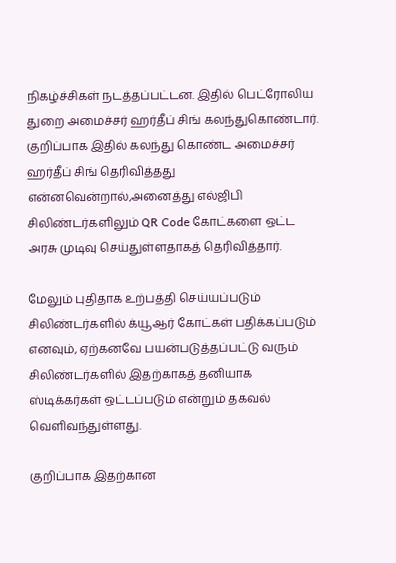நிகழ்ச்சிகள் நடத்தப்பட்டன. இதில் பெட்ரோலிய துறை அமைச்சர் ஹர்தீப் சிங் கலந்துகொண்டார். குறிப்பாக இதில் கலந்து கொண்ட அமைச்சர் ஹர்தீப் சிங் தெரிவித்தது என்னவென்றால்,அனைத்து எல்ஜிபி சிலிண்டர்களிலும் QR Code கோட்களை ஒட்ட அரசு முடிவு செய்துள்ளதாகத் தெரிவித்தார்.

மேலும் புதிதாக உற்பத்தி செய்யப்படும் சிலிண்டர்களில் க்யூஆர் கோட்கள் பதிக்கப்படும் எனவும், ஏற்கனவே பயன்படுத்தப்பட்டு வரும் சிலிண்டர்களில் இதற்காகத் தனியாக ஸ்டிக்கர்கள் ஒட்டப்படும் என்றும் தகவல் வெளிவந்துள்ளது.

குறிப்பாக இதற்கான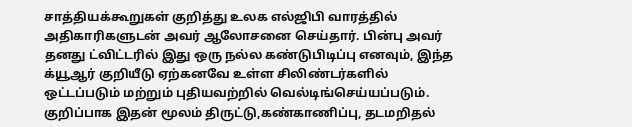சாத்தியக்கூறுகள் குறித்து உலக எல்ஜிபி வாரத்தில் அதிகாரிகளுடன் அவர் ஆலோசனை செய்தார். பின்பு அவர் தனது ட்விட்டரில் இது ஒரு நல்ல கண்டுபிடிப்பு எனவும், இந்த க்யூஆர் குறியீடு ஏற்கனவே உள்ள சிலிண்டர்களில் ஒட்டப்படும் மற்றும் புதியவற்றில் வெல்டிங்செய்யப்படும். குறிப்பாக இதன் மூலம் திருட்டு,கண்காணிப்பு, தடமறிதல்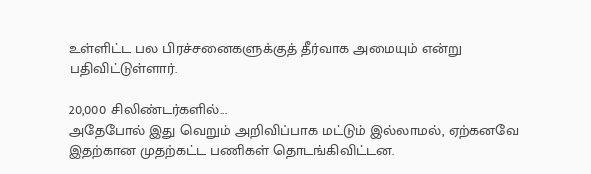உள்ளிட்ட பல பிரச்சனைகளுக்குத் தீர்வாக அமையும் என்று பதிவிட்டுள்ளார்.

20,000 சிலிண்டர்களில்...
அதேபோல் இது வெறும் அறிவிப்பாக மட்டும் இல்லாமல், ஏற்கனவே இதற்கான முதற்கட்ட பணிகள் தொடங்கிவிட்டன.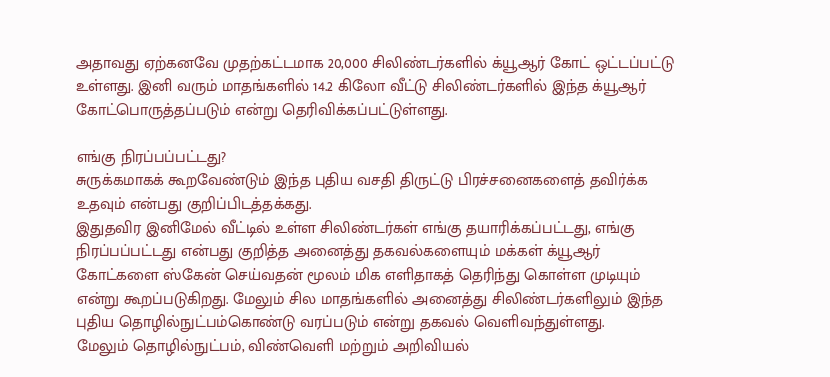அதாவது ஏற்கனவே முதற்கட்டமாக 20,000 சிலிண்டர்களில் க்யூஆர் கோட் ஒட்டப்பட்டு உள்ளது. இனி வரும் மாதங்களில் 14.2 கிலோ வீட்டு சிலிண்டர்களில் இந்த க்யூஆர் கோட்பொருத்தப்படும் என்று தெரிவிக்கப்பட்டுள்ளது.

எங்கு நிரப்பப்பட்டது?
சுருக்கமாகக் கூறவேண்டும் இந்த புதிய வசதி திருட்டு பிரச்சனைகளைத் தவிர்க்க உதவும் என்பது குறிப்பிடத்தக்கது.
இதுதவிர இனிமேல் வீட்டில் உள்ள சிலிண்டர்கள் எங்கு தயாரிக்கப்பட்டது, எங்கு நிரப்பப்பட்டது என்பது குறித்த அனைத்து தகவல்களையும் மக்கள் க்யூஆர் கோட்களை ஸ்கேன் செய்வதன் மூலம் மிக எளிதாகத் தெரிந்து கொள்ள முடியும் என்று கூறப்படுகிறது. மேலும் சில மாதங்களில் அனைத்து சிலிண்டர்களிலும் இந்த புதிய தொழில்நுட்பம்கொண்டு வரப்படும் என்று தகவல் வெளிவந்துள்ளது.
மேலும் தொழில்நுட்பம், விண்வெளி மற்றும் அறிவியல்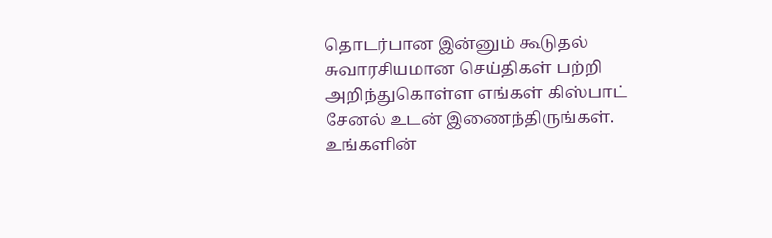தொடர்பான இன்னும் கூடுதல் சுவாரசியமான செய்திகள் பற்றி அறிந்துகொள்ள எங்கள் கிஸ்பாட் சேனல் உடன் இணைந்திருங்கள். உங்களின்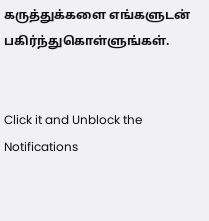கருத்துக்களை எங்களுடன் பகிர்ந்துகொள்ளுங்கள்.


Click it and Unblock the Notifications